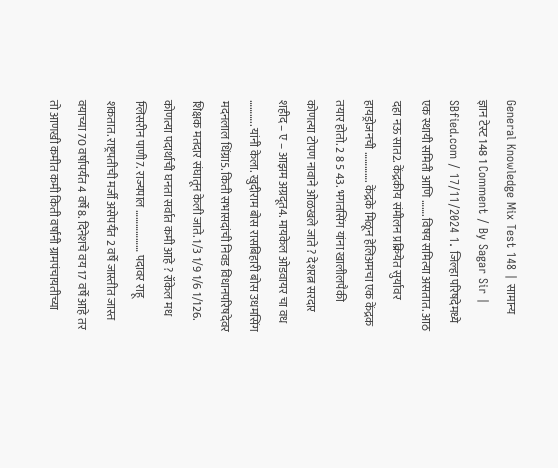General Knowledge Mix Test 148 | सामान्य ज्ञान टेस्ट 148 1 Comment / By Sagar Sir | SBfied.com / 17/11/2024 1. जिल्हा परिषदेमध्ये एक स्थायी समिती आणि ……. विषय समित्या असतात. आठ दहा नऊ सात2. केंद्रकीय संमीलन प्रक्रियेत सुर्यावर हायड्रोजनची …………. केंद्रके मिळून हेलिअमचा एक केंद्रक तयार होतो. 2 8 5 43. भगतसिंग यांना खालीलपैकी कोणत्या टोपण नावाने ओळखले जाते ? देशरत्न सरदार शहीद – ए – आझम अग्रदूत4. मायकेल ओडवायर चा वध ……….. यांनी केला. खुदीराम बोस रासबिहारी बोस उधमसिंग मदनलाल धिंग्रा5. किती सभासदांची निवड विधानपरिषदेवर शिक्षक मतदार संघातून केली जाते. 1/3 1/9 1/6 1/126. कोणत्या पदार्थाची घनता सर्वात कमी आहे ? रॉकेल मध ग्लिसरीन पाणी7. राज्यपाल ……………… पदावर राहू शकतात. राष्ट्रपतीची मर्जी असेपर्यंत 2 वर्षे जास्तीत जास्त वयाच्या 70 वर्षापर्यंत 4 वर्षे8. दिनेशचे वय 17 वर्षे आहे तर तो आणखी कमीत कमी किती वर्षांनी ग्रामपंचायतीच्या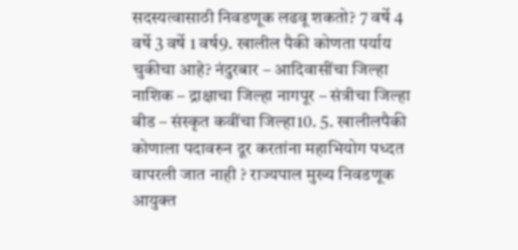सदस्यत्वासाठी निवडणूक लढवू शकतो? 7 वर्षे 4 वर्षे 3 वर्षे 1 वर्ष9. खालील पैकी कोणता पर्याय चुकीचा आहे? नंदुरबार – आदिवासींचा जिल्हा नाशिक – द्राक्षाचा जिल्हा नागपूर – संत्रीचा जिल्हा बीड – संस्कृत कवींचा जिल्हा10. 5. खालीलपैकी कोणाला पदावरुन दूर करतांना महाभियोग पध्दत वापरली जात नाही ? राज्यपाल मुख्य निवडणूक आयुक्त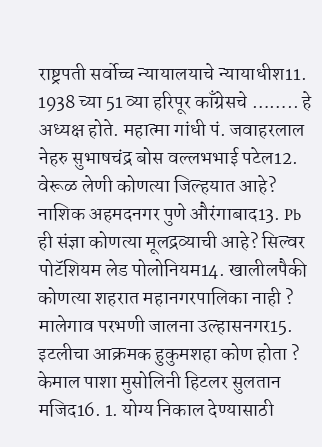राष्ट्रपती सर्वोच्च न्यायालयाचे न्यायाधीश11. 1938 च्या 51 व्या हरिपूर काँग्रेसचे …….. हे अध्यक्ष होते. महात्मा गांधी पं. जवाहरलाल नेहरु सुभाषचंद्र बोस वल्लभभाई पटेल12. वेरूळ लेणी कोणत्या जिल्हयात आहे? नाशिक अहमदनगर पुणे औरंगाबाद13. Pb ही संज्ञा कोणत्या मूलद्रव्याची आहे? सिल्वर पोटॅशियम लेड पोलोनियम14. खालीलपैकी कोणत्या शहरात महानगरपालिका नाही ? मालेगाव परभणी जालना उल्हासनगर15. इटलीचा आक्रमक हुकुमशहा कोण होता ? केमाल पाशा मुसोलिनी हिटलर सुलतान मजिद16. 1. योग्य निकाल देण्यासाठी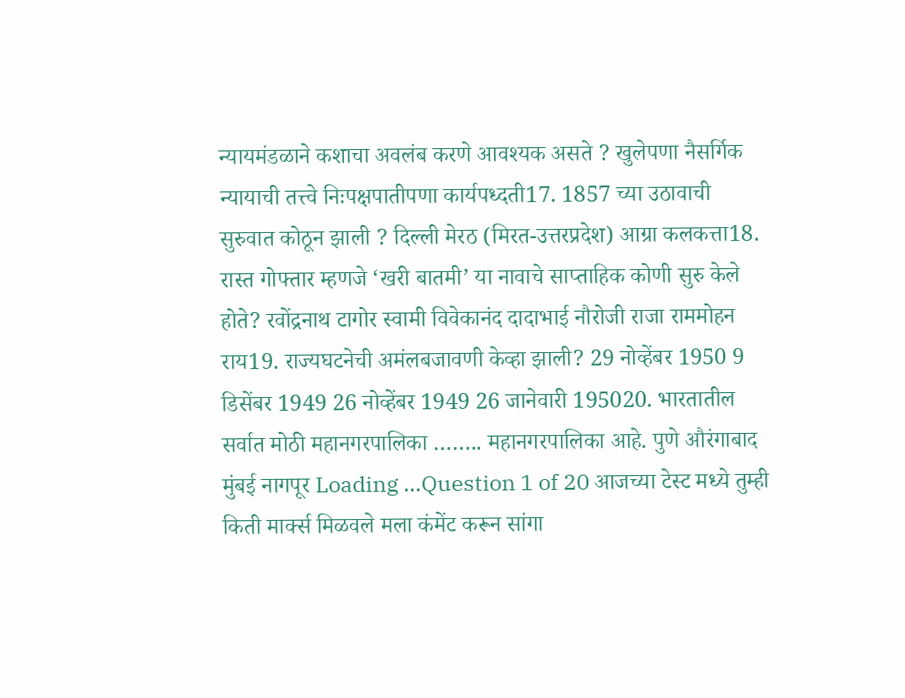न्यायमंडळाने कशाचा अवलंब करणे आवश्यक असते ? खुलेपणा नैसर्गिक न्यायाची तत्त्वे निःपक्षपातीपणा कार्यपध्दती17. 1857 च्या उठावाची सुरुवात कोठून झाली ? दिल्ली मेरठ (मिरत-उत्तरप्रदेश) आग्रा कलकत्ता18. रास्त गोफ्तार म्हणजे ‘खरी बातमी’ या नावाचे साप्ताहिक कोणी सुरु केले होते? रवोंद्रनाथ टागोर स्वामी विवेकानंद दादाभाई नौरोजी राजा राममोहन राय19. राज्यघटनेची अमंलबजावणी केव्हा झाली? 29 नोव्हेंबर 1950 9 डिसेंबर 1949 26 नोव्हेंबर 1949 26 जानेवारी 195020. भारतातील सर्वात मोठी महानगरपालिका …….. महानगरपालिका आहे. पुणे औरंगाबाद मुंबई नागपूर Loading …Question 1 of 20 आजच्या टेस्ट मध्ये तुम्ही किती मार्क्स मिळवले मला कंमेंट करून सांगा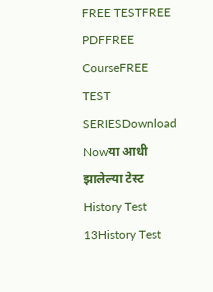FREE TESTFREE PDFFREE CourseFREE TEST SERIESDownload Nowया आधी झालेल्या टेस्ट History Test 13History Test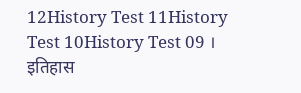12History Test 11History Test 10History Test 09 । इतिहास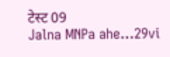टेस्ट 09
Jalna MNPa ahe…29vi